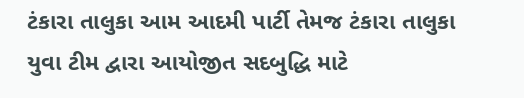ટંકારા તાલુકા આમ આદમી પાર્ટી તેમજ ટંકારા તાલુકા યુવા ટીમ દ્વારા આયોજીત સદબુદ્ધિ માટે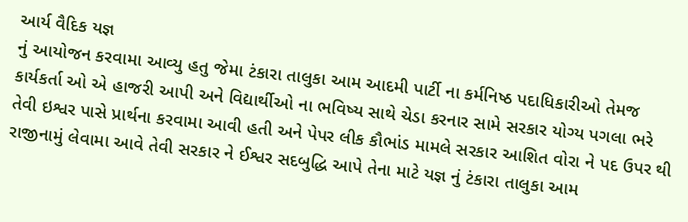આર્ય વૈદિક યજ્ઞ
નું આયોજન કરવામા આવ્યુ હતુ જેમા ટંકારા તાલુકા આમ આદમી પાર્ટી ના કર્મનિષ્ઠ પદાધિકારીઓ તેમજ કાર્યકર્તા ઓ એ હાજરી આપી અને વિદ્યાર્થીઓ ના ભવિષ્ય સાથે ચેડા કરનાર સામે સરકાર યોગ્ય પગલા ભરે તેવી ઇશ્વર પાસે પ્રાર્થના કરવામા આવી હતી અને પેપર લીક કૌભાંડ મામલે સરકાર આશિત વોરા ને પદ ઉપર થી રાજીનામું લેવામા આવે તેવી સરકાર ને ઈશ્વર સદબુદ્ધિ આપે તેના માટે યજ્ઞ નું ટંકારા તાલુકા આમ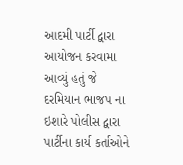આદમી પાર્ટી દ્વારા આયોજન કરવામા આવ્યું હતું જે દરમિયાન ભાજપ ના ઇશારે પોલીસ દ્વારા પાર્ટીના કાર્ય કર્તાઓને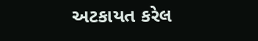અટકાયત કરેલ